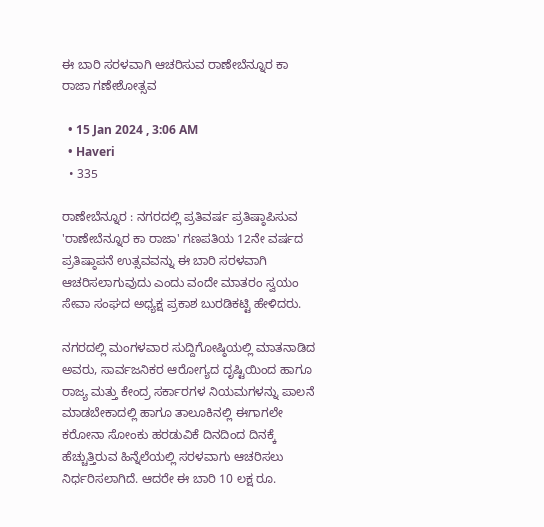ಈ ಬಾರಿ ಸರಳವಾಗಿ ಆಚರಿಸುವ ರಾಣೇಬೆನ್ನೂರ ಕಾ ರಾಜಾ ಗಣೇಶೋತ್ಸವ

  • 15 Jan 2024 , 3:06 AM
  • Haveri
  • 335

ರಾಣೇಬೆನ್ನೂರ : ನಗರದಲ್ಲಿ ಪ್ರತಿವರ್ಷ ಪ್ರತಿಷ್ಠಾಪಿಸುವ 'ರಾಣೇಬೆನ್ನೂರ ಕಾ ರಾಜಾ' ಗಣಪತಿಯ 12ನೇ ವರ್ಷದ ಪ್ರತಿಷ್ಠಾಪನೆ ಉತ್ಸವವನ್ನು ಈ ಬಾರಿ ಸರಳವಾಗಿ ಆಚರಿಸಲಾಗುವುದು ಎಂದು ವಂದೇ ಮಾತರಂ ಸ್ವಯಂ ಸೇವಾ ಸಂಘದ ಅಧ್ಯಕ್ಷ ಪ್ರಕಾಶ ಬುರಡಿಕಟ್ಟಿ ಹೇಳಿದರು.

ನಗರದಲ್ಲಿ ಮಂಗಳವಾರ ಸುದ್ದಿಗೋಷ್ಠಿಯಲ್ಲಿ ಮಾತನಾಡಿದ ಅವರು, ಸಾರ್ವಜನಿಕರ ಆರೋಗ್ಯದ ದೃಷ್ಟಿಯಿಂದ ಹಾಗೂ ರಾಜ್ಯ ಮತ್ತು ಕೇಂದ್ರ ಸರ್ಕಾರಗಳ ನಿಯಮಗಳನ್ನು ಪಾಲನೆ ಮಾಡಬೇಕಾದಲ್ಲಿ ಹಾಗೂ ತಾಲೂಕಿನಲ್ಲಿ ಈಗಾಗಲೇ ಕರೋನಾ ಸೋಂಕು ಹರಡುವಿಕೆ ದಿನದಿಂದ ದಿನಕ್ಕೆ ಹೆಚ್ಚುತ್ತಿರುವ ಹಿನ್ನೆಲೆಯಲ್ಲಿ ಸರಳವಾಗು ಆಚರಿಸಲು ನಿರ್ಧರಿಸಲಾಗಿದೆ. ಆದರೇ ಈ ಬಾರಿ 10 ಲಕ್ಷ ರೂ.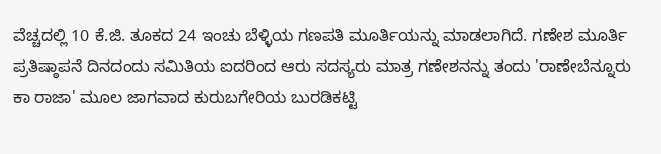ವೆಚ್ಚದಲ್ಲಿ 10 ಕೆ.ಜಿ. ತೂಕದ 24 ಇಂಚು ಬೆಳ್ಳಿಯ ಗಣಪತಿ ಮೂರ್ತಿಯನ್ನು ಮಾಡಲಾಗಿದೆ. ಗಣೇಶ ಮೂರ್ತಿ ಪ್ರತಿಷ್ಠಾಪನೆ ದಿನದಂದು ಸಮಿತಿಯ ಐದರಿಂದ ಆರು ಸದಸ್ಯರು ಮಾತ್ರ ಗಣೇಶನನ್ನು ತಂದು 'ರಾಣೇಬೆನ್ನೂರು ಕಾ ರಾಜಾ' ಮೂಲ ಜಾಗವಾದ ಕುರುಬಗೇರಿಯ ಬುರಡಿಕಟ್ಟಿ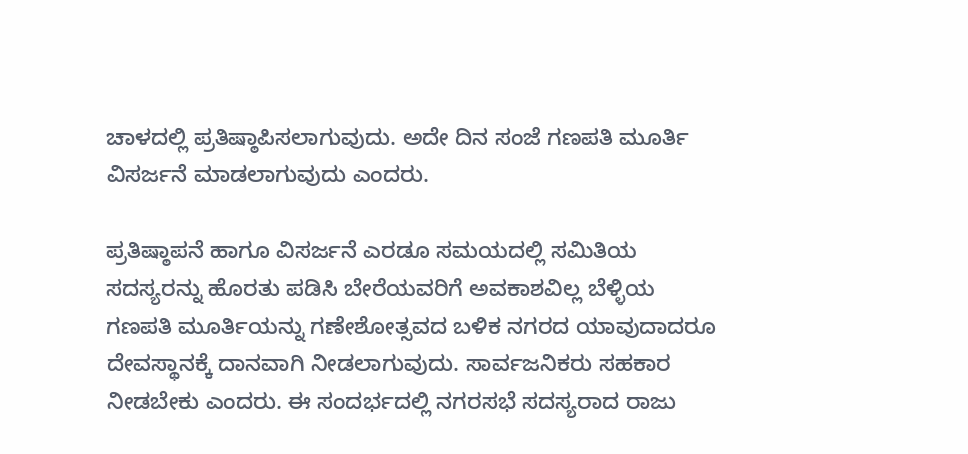ಚಾಳದಲ್ಲಿ ಪ್ರತಿಷ್ಠಾಪಿಸಲಾಗುವುದು. ಅದೇ ದಿನ ಸಂಜೆ ಗಣಪತಿ ಮೂರ್ತಿ ವಿಸರ್ಜನೆ ಮಾಡಲಾಗುವುದು ಎಂದರು.

ಪ್ರತಿಷ್ಠಾಪನೆ ಹಾಗೂ ವಿಸರ್ಜನೆ ಎರಡೂ ಸಮಯದಲ್ಲಿ ಸಮಿತಿಯ ಸದಸ್ಯರನ್ನು ಹೊರತು ಪಡಿಸಿ ಬೇರೆಯವರಿಗೆ ಅವಕಾಶವಿಲ್ಲ ಬೆಳ್ಳಿಯ ಗಣಪತಿ ಮೂರ್ತಿಯನ್ನು ಗಣೇಶೋತ್ಸವದ ಬಳಿಕ ನಗರದ ಯಾವುದಾದರೂ ದೇವಸ್ಥಾನಕ್ಕೆ ದಾನವಾಗಿ ನೀಡಲಾಗುವುದು. ಸಾರ್ವಜನಿಕರು ಸಹಕಾರ ನೀಡಬೇಕು ಎಂದರು. ಈ ಸಂದರ್ಭದಲ್ಲಿ ನಗರಸಭೆ ಸದಸ್ಯರಾದ ರಾಜು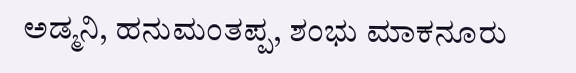ಅಡ್ಮನಿ, ಹನುಮಂತಪ್ಪ, ಶಂಭು ಮಾಕನೂರು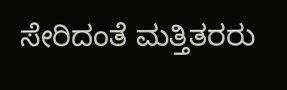ಸೇರಿದಂತೆ ಮತ್ತಿತರರು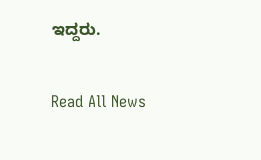ಇದ್ದರು.

Read All News